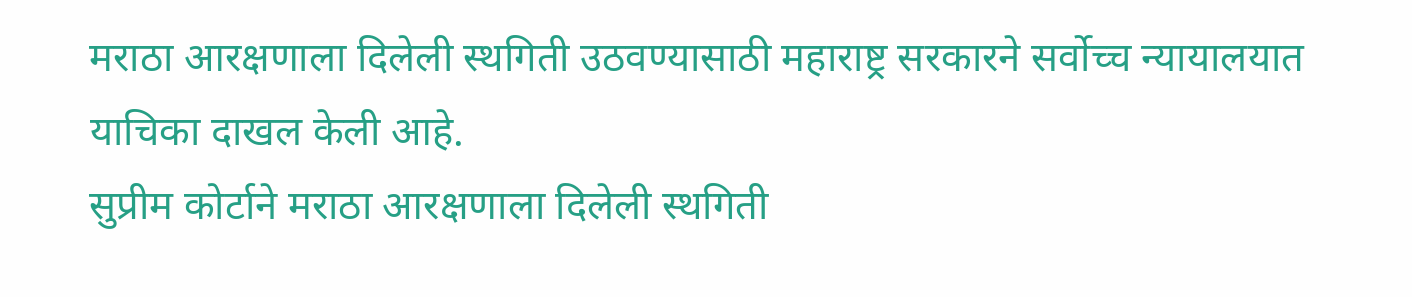मराठा आरक्षणाला दिलेली स्थगिती उठवण्यासाठी महाराष्ट्र सरकारने सर्वोच्च न्यायालयात याचिका दाखल केली आहे.
सुप्रीम कोर्टाने मराठा आरक्षणाला दिलेली स्थगिती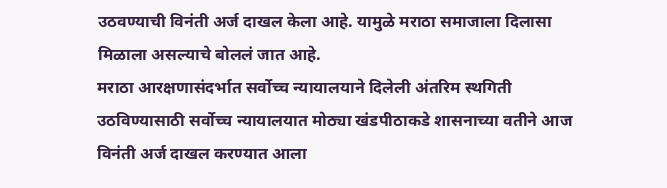उठवण्याची विनंती अर्ज दाखल केला आहे. यामुळे मराठा समाजाला दिलासा मिळाला असल्याचे बोललं जात आहे.
मराठा आरक्षणासंदर्भात सर्वोच्च न्यायालयाने दिलेली अंतरिम स्थगिती उठविण्यासाठी सर्वोच्च न्यायालयात मोठ्या खंडपीठाकडे शासनाच्या वतीने आज विनंती अर्ज दाखल करण्यात आला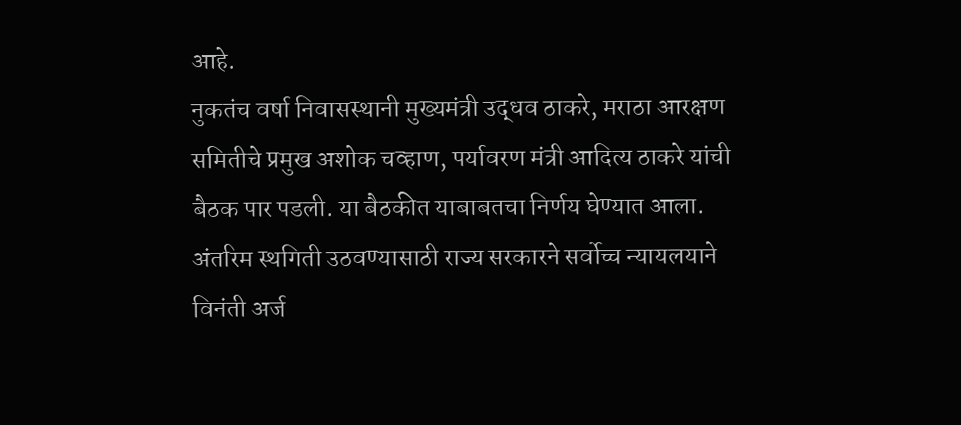आहे.
नुकतंच वर्षा निवासस्थानी मुख्यमंत्री उद्धव ठाकरे, मराठा आरक्षण समितीचे प्रमुख अशोक चव्हाण, पर्यावरण मंत्री आदित्य ठाकरे यांची बैठक पार पडली. या बैठकीत याबाबतचा निर्णय घेण्यात आला.
अंतरिम स्थगिती उठवण्यासाठी राज्य सरकारने सर्वोच्च न्यायलयाने विनंती अर्ज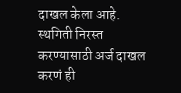दाखल केला आहे. स्थगिती निरस्त करण्यासाठी अर्ज दाखल करणं ही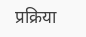प्रक्रिया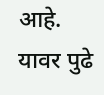आहे. यावर पुढे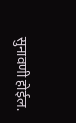सुनावणी होईल.